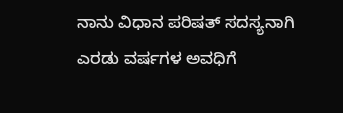ನಾನು ವಿಧಾನ ಪರಿಷತ್ ಸದಸ್ಯನಾಗಿ ಎರಡು ವರ್ಷಗಳ ಅವಧಿಗೆ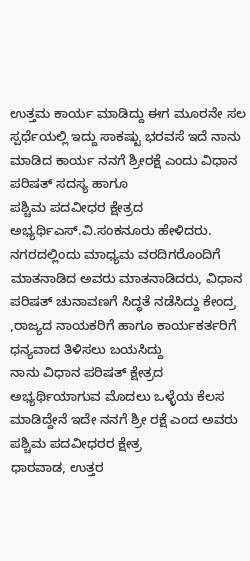ಉತ್ತಮ ಕಾರ್ಯ ಮಾಡಿದ್ದು ಈಗ ಮೂರನೇ ಸಲ ಸ್ಪರ್ಧೆಯಲ್ಲಿ ಇದ್ದು ಸಾಕಷ್ಟು ಭರವಸೆ ಇದೆ ನಾನು ಮಾಡಿದ ಕಾರ್ಯ ನನಗೆ ಶ್ರೀರಕ್ಷೆ ಎಂದು ವಿಧಾನ ಪರಿಷತ್ ಸದಸ್ಯ ಹಾಗೂ
ಪಶ್ಚಿಮ ಪದವೀಧರ ಕ್ಷೇತ್ರದ ಅಭ್ಯರ್ಥಿಎಸ್.ವಿ.ಸಂಕನೂರು ಹೇಳಿದರು.
ನಗರದಲ್ಲಿಂದು ಮಾಧ್ಯಮ ವರದಿಗರೊಂದಿಗೆ ಮಾತನಾಡಿದ ಅವರು ಮಾತನಾಡಿದರು, ವಿಧಾನ ಪರಿಷತ್ ಚುನಾವಣಗೆ ಸಿದ್ಧತೆ ನಡೆಸಿದ್ದು ಕೇಂದ್ರ ,ರಾಜ್ಯದ ನಾಯಕರಿಗೆ ಹಾಗೂ ಕಾರ್ಯಕರ್ತರಿಗೆ ಧನ್ಯವಾದ ತಿಳಿಸಲು ಬಯಸಿದ್ದು
ನಾನು ವಿಧಾನ ಪರಿಷತ್ ಕ್ಷೇತ್ರದ ಅಭ್ಯರ್ಥಿಯಾಗುವ ಮೊದಲು ಒಳ್ಳೆಯ ಕೆಲಸ ಮಾಡಿದ್ದೇನೆ ಇದೇ ನನಗೆ ಶ್ರೀ ರಕ್ಷೆ ಎಂದ ಅವರು ಪಶ್ಚಿಮ ಪದವೀಧರರ ಕ್ಷೇತ್ರ
ಧಾರವಾಡ, ಉತ್ತರ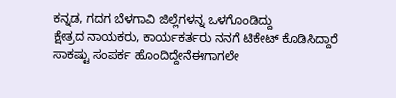ಕನ್ನಡ, ಗದಗ ಬೆಳಗಾವಿ ಜಿಲ್ಲೆಗಳನ್ನ ಒಳಗೊಂಡಿದ್ದು
ಕ್ಷೇತ್ರದ ನಾಯಕರು, ಕಾರ್ಯಕರ್ತರು ನನಗೆ ಟಿಕೇಟ್ ಕೊಡಿಸಿದ್ದಾರೆ
ಸಾಕಷ್ಟು ಸಂಪರ್ಕ ಹೊಂದಿದ್ದೇನೆಈಗಾಗಲೇ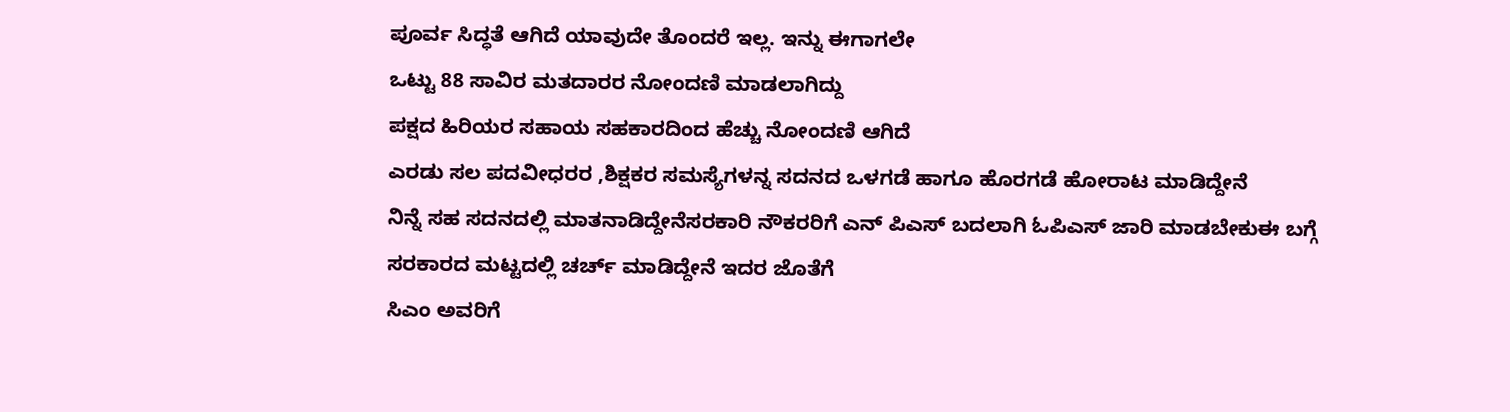ಪೂರ್ವ ಸಿದ್ಧತೆ ಆಗಿದೆ ಯಾವುದೇ ತೊಂದರೆ ಇಲ್ಲ. ಇನ್ನು ಈಗಾಗಲೇ
ಒಟ್ಟು 88 ಸಾವಿರ ಮತದಾರರ ನೋಂದಣಿ ಮಾಡಲಾಗಿದ್ದು
ಪಕ್ಷದ ಹಿರಿಯರ ಸಹಾಯ ಸಹಕಾರದಿಂದ ಹೆಚ್ಚು ನೋಂದಣಿ ಆಗಿದೆ
ಎರಡು ಸಲ ಪದವೀಧರರ ,ಶಿಕ್ಷಕರ ಸಮಸ್ಯೆಗಳನ್ನ ಸದನದ ಒಳಗಡೆ ಹಾಗೂ ಹೊರಗಡೆ ಹೋರಾಟ ಮಾಡಿದ್ದೇನೆ
ನಿನ್ನೆ ಸಹ ಸದನದಲ್ಲಿ ಮಾತನಾಡಿದ್ದೇನೆಸರಕಾರಿ ನೌಕರರಿಗೆ ಎನ್ ಪಿಎಸ್ ಬದಲಾಗಿ ಓಪಿಎಸ್ ಜಾರಿ ಮಾಡಬೇಕುಈ ಬಗ್ಗೆ ಸರಕಾರದ ಮಟ್ಟದಲ್ಲಿ ಚರ್ಚ್ ಮಾಡಿದ್ದೇನೆ ಇದರ ಜೊತೆಗೆ
ಸಿಎಂ ಅವರಿಗೆ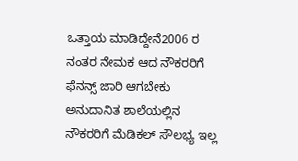ಒತ್ತಾಯ ಮಾಡಿದ್ದೇನೆ2006 ರ ನಂತರ ನೇಮಕ ಆದ ನೌಕರರಿಗೆ ಫೆನನ್ಸ್ ಜಾರಿ ಆಗಬೇಕು
ಅನುದಾನಿತ ಶಾಲೆಯಲ್ಲಿನ ನೌಕರರಿಗೆ ಮೆಡಿಕಲ್ ಸೌಲಭ್ಯ ಇಲ್ಲ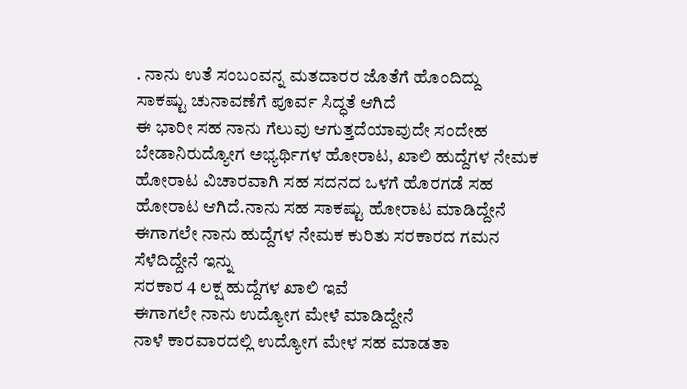. ನಾನು ಉತೆ ಸಂಬಂವನ್ನ ಮತದಾರರ ಜೊತೆಗೆ ಹೊಂದಿದ್ದು
ಸಾಕಷ್ಟು ಚುನಾವಣೆಗೆ ಪೂರ್ವ ಸಿದ್ಧತೆ ಆಗಿದೆ
ಈ ಭಾರೀ ಸಹ ನಾನು ಗೆಲುವು ಆಗುತ್ತದೆಯಾವುದೇ ಸಂದೇಹ ಬೇಡಾನಿರುದ್ಯೋಗ ಅಭ್ಯರ್ಥಿಗಳ ಹೋರಾಟ, ಖಾಲಿ ಹುದ್ದೆಗಳ ನೇಮಕ ಹೋರಾಟ ವಿಚಾರವಾಗಿ ಸಹ ಸದನದ ಒಳಗೆ ಹೊರಗಡೆ ಸಹ ಹೋರಾಟ ಆಗಿದೆ.ನಾನು ಸಹ ಸಾಕಷ್ಟು ಹೋರಾಟ ಮಾಡಿದ್ದೇನೆ ಈಗಾಗಲೇ ನಾನು ಹುದ್ದೆಗಳ ನೇಮಕ ಕುರಿತು ಸರಕಾರದ ಗಮನ ಸೆಳೆದಿದ್ದೇನೆ ಇನ್ನು
ಸರಕಾರ 4 ಲಕ್ಷ ಹುದ್ದೆಗಳ ಖಾಲಿ ಇವೆ
ಈಗಾಗಲೇ ನಾನು ಉದ್ಯೋಗ ಮೇಳೆ ಮಾಡಿದ್ದೇನೆ
ನಾಳೆ ಕಾರವಾರದಲ್ಲಿ ಉದ್ಯೋಗ ಮೇಳ ಸಹ ಮಾಡತಾ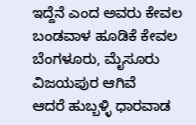ಇದ್ದೆನೆ ಎಂದ ಅವರು ಕೇವಲ
ಬಂಡವಾಳ ಹೂಡಿಕೆ ಕೇವಲ ಬೆಂಗಳೂರು, ಮೈಸೂರು ವಿಜಯಪುರ ಆಗಿವೆ
ಆದರೆ ಹುಬ್ಬಳ್ಳಿ ಧಾರವಾಡ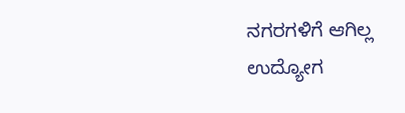ನಗರಗಳಿಗೆ ಆಗಿಲ್ಲ
ಉದ್ಯೋಗ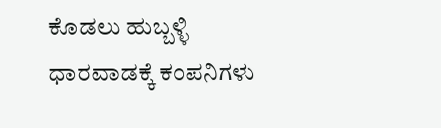ಕೊಡಲು ಹುಬ್ಬಳ್ಳಿ ಧಾರವಾಡಕ್ಕೆ ಕಂಪನಿಗಳು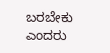ಬರಬೇಕು ಎಂದರು